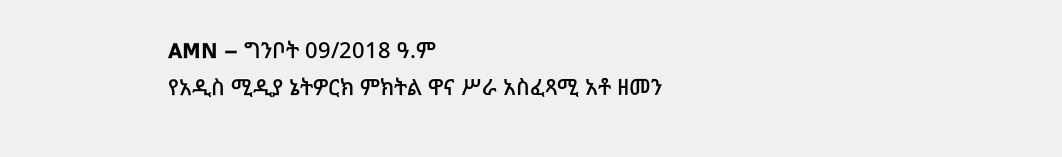AMN – ግንቦት 09/2018 ዓ.ም
የአዲስ ሚዲያ ኔትዎርክ ምክትል ዋና ሥራ አስፈጻሚ አቶ ዘመን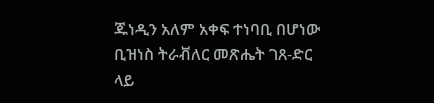ጁነዲን አለም አቀፍ ተነባቢ በሆነው ቢዝነስ ትራቭለር መጽሔት ገጸ-ድር ላይ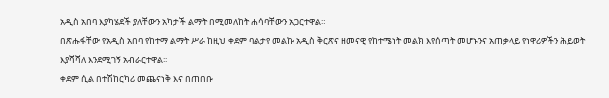አዲስ አበባ እያካሄደች ያለቸውን አካታች ልማት በሚመለከት ሐሳባቸውን አጋርተዋል።
በጽሑፋቸው የአዲስ አበባ የከተማ ልማት ሥራ ከዚህ ቀደም ባልታየ መልኩ አዲስ ቅርጽና ዘመናዊ የከተሜነት መልክ እየሰጣት መሆኑንና አጠቃላይ የነዋሪዎችን ሕይወት እያሻሻለ እንደሚገኝ አብራርተዋል፡፡
ቀደም ሲል በተሽከርካሪ መጨናነቅ እና በጠበቡ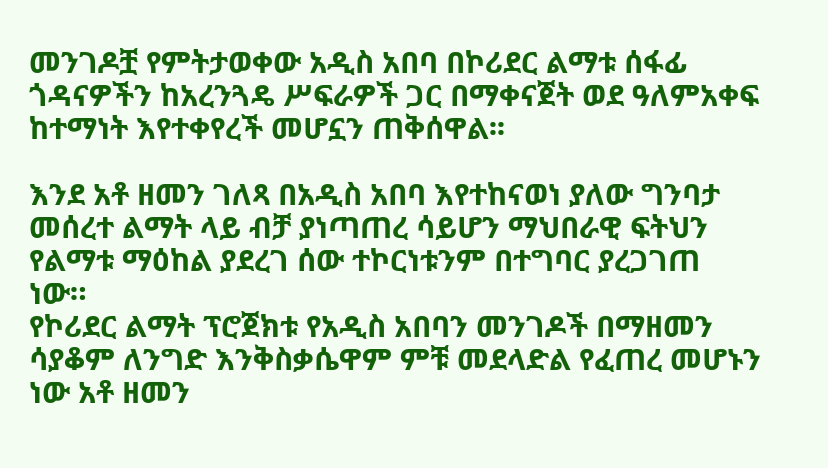መንገዶቿ የምትታወቀው አዲስ አበባ በኮሪደር ልማቱ ሰፋፊ ጎዳናዎችን ከአረንጓዴ ሥፍራዎች ጋር በማቀናጀት ወደ ዓለምአቀፍ ከተማነት እየተቀየረች መሆኗን ጠቅሰዋል፡፡

እንደ አቶ ዘመን ገለጻ በአዲስ አበባ እየተከናወነ ያለው ግንባታ መሰረተ ልማት ላይ ብቻ ያነጣጠረ ሳይሆን ማህበራዊ ፍትህን የልማቱ ማዕከል ያደረገ ሰው ተኮርነቱንም በተግባር ያረጋገጠ ነው።
የኮሪደር ልማት ፕሮጀክቱ የአዲስ አበባን መንገዶች በማዘመን ሳያቆም ለንግድ እንቅስቃሴዋም ምቹ መደላድል የፈጠረ መሆኑን ነው አቶ ዘመን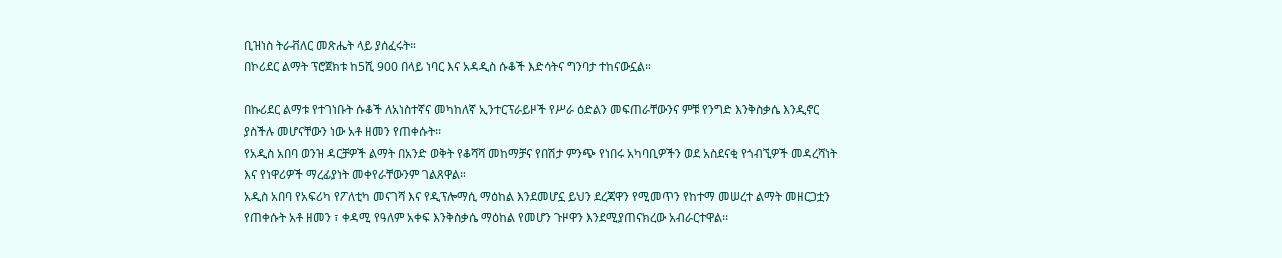ቢዝነስ ትራቭለር መጽሔት ላይ ያሰፈሩት።
በኮሪደር ልማት ፕሮጀክቱ ከ5ሺ 900 በላይ ነባር እና አዳዲስ ሱቆች እድሳትና ግንባታ ተከናውኗል።

በኩሪደር ልማቱ የተገነቡት ሱቆች ለአነስተኛና መካከለኛ ኢንተርፕራይዞች የሥራ ዕድልን መፍጠራቸውንና ምቹ የንግድ እንቅስቃሴ እንዲኖር ያስችሉ መሆናቸውን ነው አቶ ዘመን የጠቀሱት፡፡
የአዲስ አበባ ወንዝ ዳርቻዎች ልማት በአንድ ወቅት የቆሻሻ መከማቻና የበሽታ ምንጭ የነበሩ አካባቢዎችን ወደ አስደናቂ የጎብኚዎች መዳረሻነት እና የነዋሪዎች ማረፊያነት መቀየራቸውንም ገልጸዋል።
አዲስ አበባ የአፍሪካ የፖለቲካ መናገሻ እና የዲፕሎማሲ ማዕከል እንደመሆኗ ይህን ደረጃዋን የሚመጥን የከተማ መሠረተ ልማት መዘርጋቷን የጠቀሱት አቶ ዘመን ፣ ቀዳሚ የዓለም አቀፍ እንቅስቃሴ ማዕከል የመሆን ጉዞዋን እንደሚያጠናክረው አብራርተዋል፡፡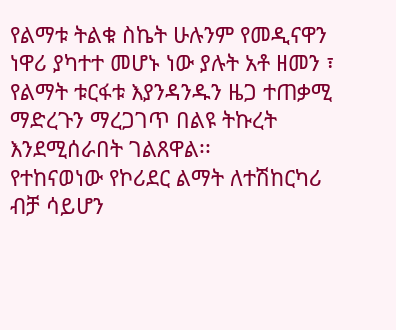የልማቱ ትልቁ ስኬት ሁሉንም የመዲናዋን ነዋሪ ያካተተ መሆኑ ነው ያሉት አቶ ዘመን ፣ የልማት ቱርፋቱ እያንዳንዱን ዜጋ ተጠቃሚ ማድረጉን ማረጋገጥ በልዩ ትኩረት እንደሚሰራበት ገልጸዋል፡፡
የተከናወነው የኮሪደር ልማት ለተሽከርካሪ ብቻ ሳይሆን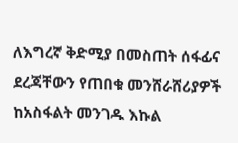ለእግረኛ ቅድሚያ በመስጠት ሰፋፊና ደረጃቸውን የጠበቁ መንሸራሸሪያዎች ከአስፋልት መንገዱ እኩል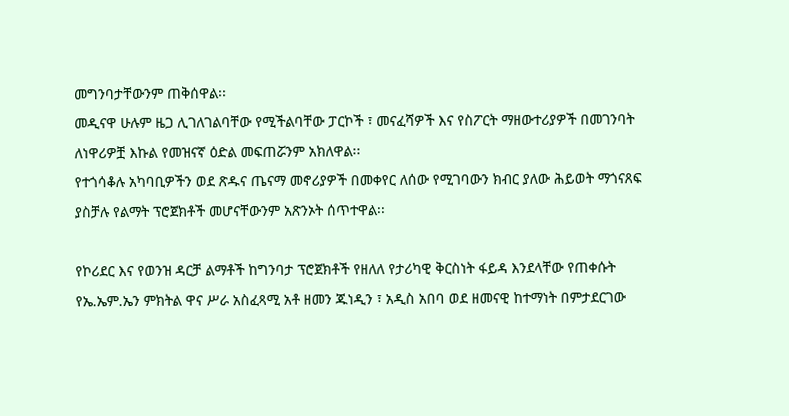መግንባታቸውንም ጠቅሰዋል፡፡
መዲናዋ ሁሉም ዜጋ ሊገለገልባቸው የሚችልባቸው ፓርኮች ፣ መናፈሻዎች እና የስፖርት ማዘውተሪያዎች በመገንባት ለነዋሪዎቿ እኩል የመዝናኛ ዕድል መፍጠሯንም አክለዋል፡፡
የተጎሳቆሉ አካባቢዎችን ወደ ጽዱና ጤናማ መኖሪያዎች በመቀየር ለሰው የሚገባውን ክብር ያለው ሕይወት ማጎናጸፍ ያስቻሉ የልማት ፕሮጀክቶች መሆናቸውንም አጽንኦት ሰጥተዋል፡፡

የኮሪደር እና የወንዝ ዳርቻ ልማቶች ከግንባታ ፕሮጀክቶች የዘለለ የታሪካዊ ቅርስነት ፋይዳ እንደላቸው የጠቀሱት የኤ.ኤም.ኤን ምክትል ዋና ሥራ አስፈጻሚ አቶ ዘመን ጁነዲን ፣ አዲስ አበባ ወደ ዘመናዊ ከተማነት በምታደርገው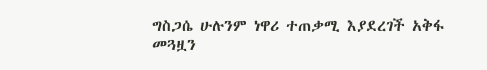ግስጋሴ ሁሉንም ነዋሪ ተጠቃሚ እያደረገች አቅፋ መጓዟን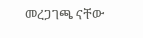መረጋገጫ ናቸው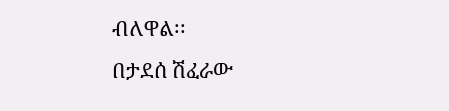ብለዋል፡፡
በታደሰ ሽፈራው